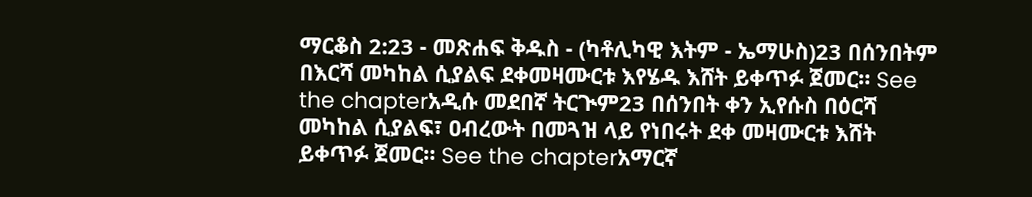ማርቆስ 2:23 - መጽሐፍ ቅዱስ - (ካቶሊካዊ እትም - ኤማሁስ)23 በሰንበትም በእርሻ መካከል ሲያልፍ ደቀመዛሙርቱ እየሄዱ እሸት ይቀጥፉ ጀመር። See the chapterአዲሱ መደበኛ ትርጒም23 በሰንበት ቀን ኢየሱስ በዕርሻ መካከል ሲያልፍ፣ ዐብረውት በመጓዝ ላይ የነበሩት ደቀ መዛሙርቱ እሸት ይቀጥፉ ጀመር። See the chapterአማርኛ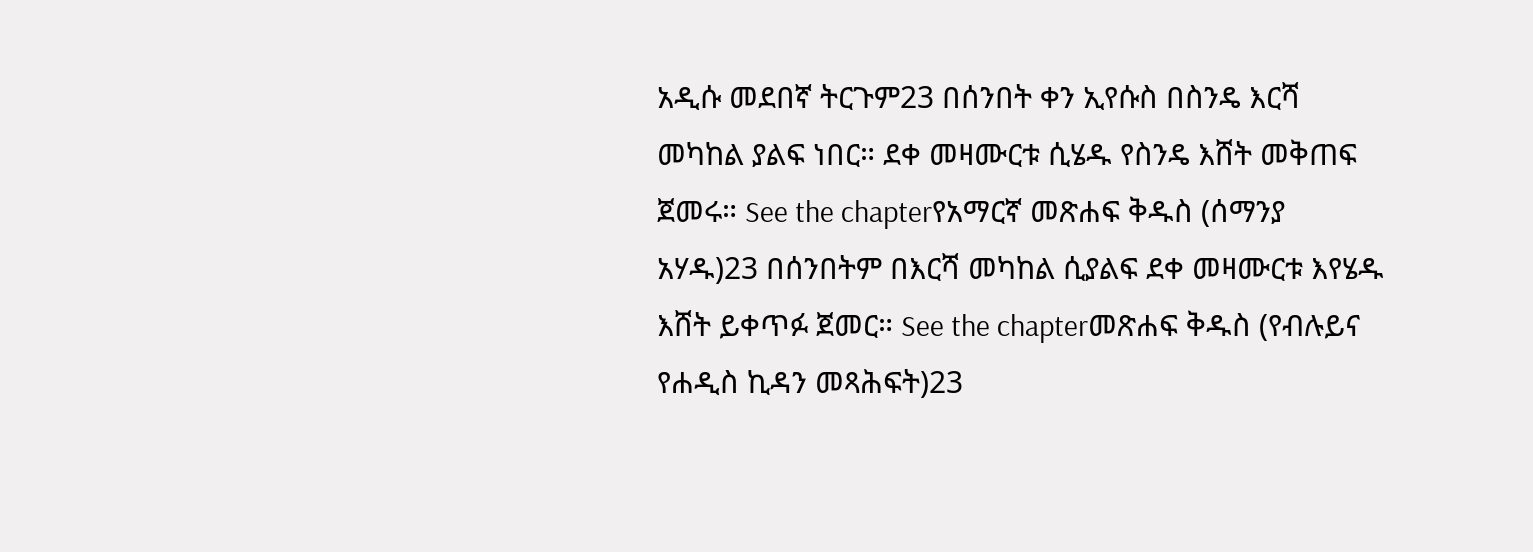አዲሱ መደበኛ ትርጉም23 በሰንበት ቀን ኢየሱስ በስንዴ እርሻ መካከል ያልፍ ነበር። ደቀ መዛሙርቱ ሲሄዱ የስንዴ እሸት መቅጠፍ ጀመሩ። See the chapterየአማርኛ መጽሐፍ ቅዱስ (ሰማንያ አሃዱ)23 በሰንበትም በእርሻ መካከል ሲያልፍ ደቀ መዛሙርቱ እየሄዱ እሸት ይቀጥፉ ጀመር። See the chapterመጽሐፍ ቅዱስ (የብሉይና የሐዲስ ኪዳን መጻሕፍት)23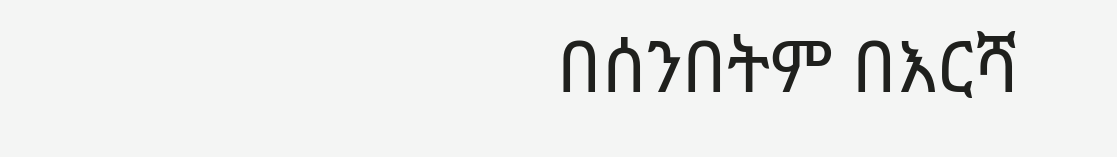በሰንበትም በእርሻ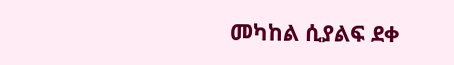መካከል ሲያልፍ ደቀ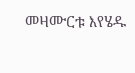መዛሙርቱ እየሄዱ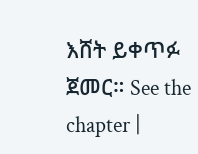እሸት ይቀጥፉ ጀመር። See the chapter |